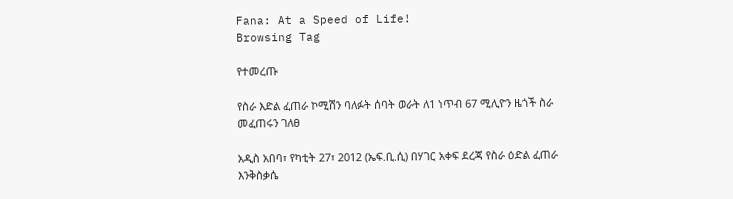Fana: At a Speed of Life!
Browsing Tag

የተመረጡ

የስራ እድል ፈጠራ ኮሚሽን ባለፉት ሰባት ወራት ለ1 ነጥብ 67 ሚሊዮን ዜጎች ስራ መፈጠሩን ገለፀ

አዲስ አበባ፣ የካቲት 27፣ 2012 (ኤፍ.ቢ.ሲ) በሃገር አቀፍ ደረጃ የስራ ዕድል ፈጠራ እንቅስቃሴ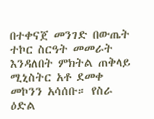በተቀናጀ መንገድ በውጤት ተኮር ስርዓት መመራት እንዳለበት ምክትል ጠቅላይ ሚኒስትር አቶ ደመቀ መኮንን አሳሰቡ። የስራ ዕድል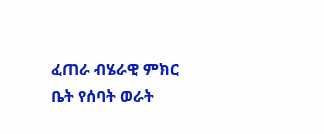ፈጠራ ብሄራዊ ምክር ቤት የሰባት ወራት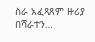ስራ አፈጻጸም ዙሪያ በሻራተን…